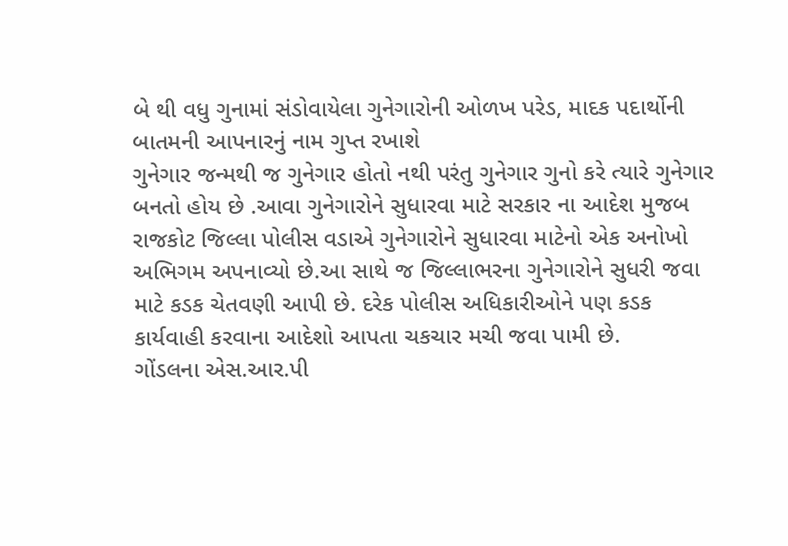બે થી વધુ ગુનામાં સંડોવાયેલા ગુનેગારોની ઓળખ પરેડ, માદક પદાર્થોની બાતમની આપનારનું નામ ગુપ્ત રખાશે
ગુનેગાર જન્મથી જ ગુનેગાર હોતો નથી પરંતુ ગુનેગાર ગુનો કરે ત્યારે ગુનેગાર બનતો હોય છે .આવા ગુનેગારોને સુધારવા માટે સરકાર ના આદેશ મુજબ રાજકોટ જિલ્લા પોલીસ વડાએ ગુનેગારોને સુધારવા માટેનો એક અનોખો અભિગમ અપનાવ્યો છે.આ સાથે જ જિલ્લાભરના ગુનેગારોને સુધરી જવા માટે કડક ચેતવણી આપી છે. દરેક પોલીસ અધિકારીઓને પણ કડક કાર્યવાહી કરવાના આદેશો આપતા ચકચાર મચી જવા પામી છે.
ગોંડલના એસ.આર.પી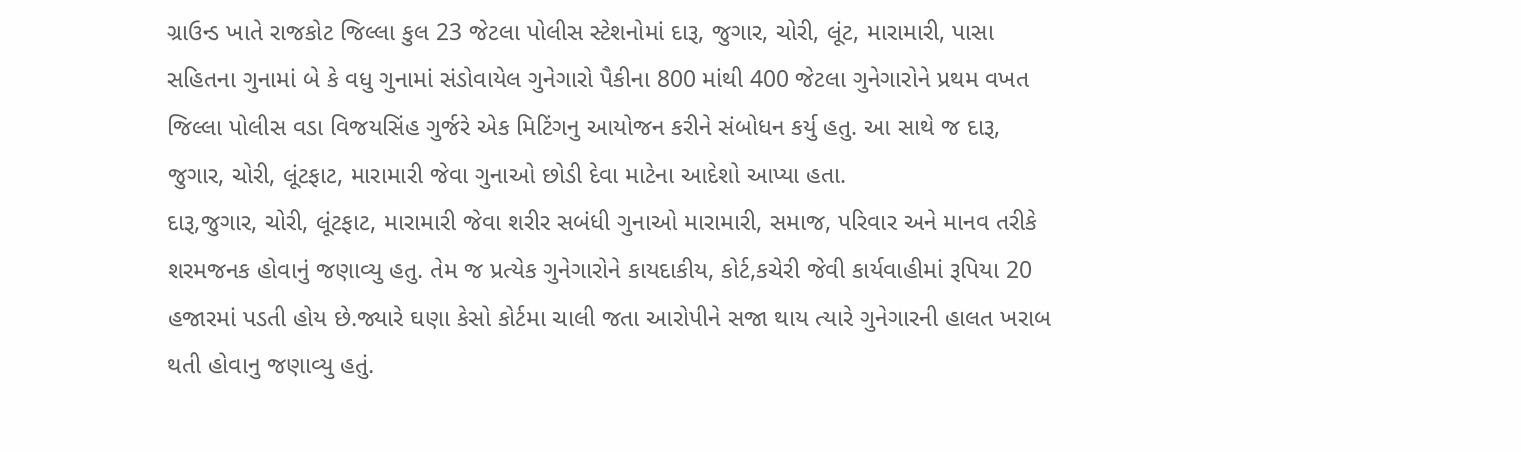ગ્રાઉન્ડ ખાતે રાજકોટ જિલ્લા કુલ 23 જેટલા પોલીસ સ્ટેશનોમાં દારૂ, જુગાર, ચોરી, લૂંટ, મારામારી, પાસા સહિતના ગુનામાં બે કે વધુ ગુનામાં સંડોવાયેલ ગુનેગારો પૈકીના 800 માંથી 400 જેટલા ગુનેગારોને પ્રથમ વખત જિલ્લા પોલીસ વડા વિજયસિંહ ગુર્જરે એક મિટિંગનુ આયોજન કરીને સંબોધન કર્યુ હતુ. આ સાથે જ દારૂ, જુગાર, ચોરી, લૂંટફાટ, મારામારી જેવા ગુનાઓ છોડી દેવા માટેના આદેશો આપ્યા હતા.
દારૂ,જુગાર, ચોરી, લૂંટફાટ, મારામારી જેવા શરીર સબંધી ગુનાઓ મારામારી, સમાજ, પરિવાર અને માનવ તરીકે શરમજનક હોવાનું જણાવ્યુ હતુ. તેમ જ પ્રત્યેક ગુનેગારોને કાયદાકીય, કોર્ટ,કચેરી જેવી કાર્યવાહીમાં રૂપિયા 20 હજારમાં પડતી હોય છે.જ્યારે ઘણા કેસો કોર્ટમા ચાલી જતા આરોપીને સજા થાય ત્યારે ગુનેગારની હાલત ખરાબ થતી હોવાનુ જણાવ્યુ હતું.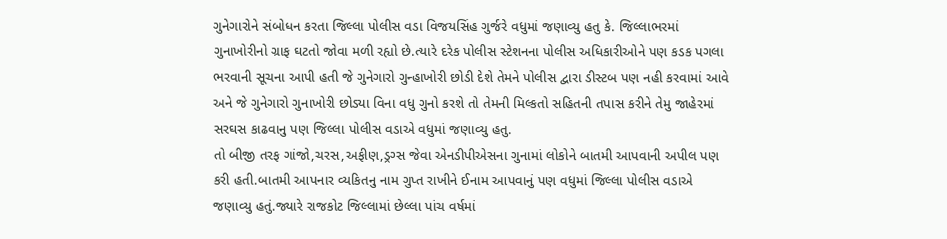ગુનેગારોને સંબોધન કરતા જિલ્લા પોલીસ વડા વિજયસિંહ ગુર્જરે વધુમાં જણાવ્યુ હતુ કે. જિલ્લાભરમાં ગુનાખોરીનો ગ્રાફ ઘટતો જોવા મળી રહ્યો છે.ત્યારે દરેક પોલીસ સ્ટેશનના પોલીસ અધિકારીઓને પણ કડક પગલા ભરવાની સૂચના આપી હતી જે ગુનેગારો ગુન્હાખોરી છોડી દેશે તેમને પોલીસ દ્વારા ડીસ્ટબ પણ નહી કરવામાં આવે અને જે ગુનેગારો ગુનાખોરી છોડ્યા વિના વધુ ગુનો કરશે તો તેમની મિલ્કતો સહિતની તપાસ કરીને તેમુ જાહેરમાં સરઘસ કાઢવાનુ પણ જિલ્લા પોલીસ વડાએ વધુમાં જણાવ્યુ હતુ.
તો બીજી તરફ ગાંજો,ચરસ,અફીણ,ડ્રગ્સ જેવા એનડીપીએસના ગુનામાં લોકોને બાતમી આપવાની અપીલ પણ કરી હતી.બાતમી આપનાર વ્યકિતનુ નામ ગુપ્ત રાખીને ઈનામ આપવાનું પણ વધુમાં જિલ્લા પોલીસ વડાએ જણાવ્યુ હતું.જ્યારે રાજકોટ જિલ્લામાં છેલ્લા પાંચ વર્ષમાં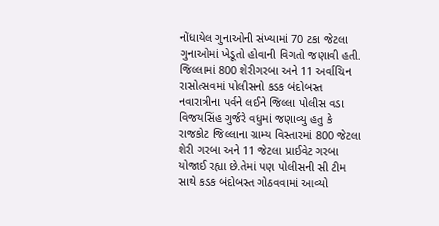નોંધાયેલ ગુનાઓની સંખ્યામાં 70 ટકા જેટલા ગુનાઓમાં ખેડૂતો હોવાની વિગતો જણાવી હતી.
જિલ્લામાં 800 શેરીગરબા અને 11 અર્વાચિન રાસોત્સવમાં પોલીસનો કડક બંદોબસ્ત
નવારાત્રીના પર્વને લઈને જિલ્લા પોલીસ વડા વિજયસિંહ ગુર્જરે વધુમાં જણાવ્યુ હતુ કે રાજકોટ જિલ્લાના ગ્રામ્ય વિસ્તારમાં 800 જેટલા શેરી ગરબા અને 11 જેટલા પ્રાઈવેટ ગરબા યોજાઈ રહ્યા છે.તેમાં પણ પોલીસની સી ટીમ સાથે કડક બંદોબસ્ત ગોઠવવામાં આવ્યો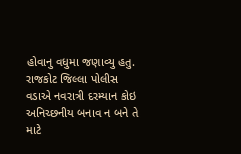હોવાનુ વધુમા જણાવ્યુ હતુ. રાજકોટ જિલ્લા પોલીસ વડાએ નવરાત્રી દરમ્યાન કોઇ અનિચ્છનીય બનાવ ન બને તે માટે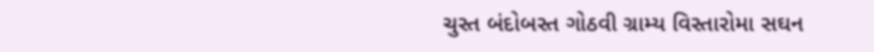ચુસ્ત બંદોબસ્ત ગોઠવી ગ્રામ્ય વિસ્તારોમા સઘન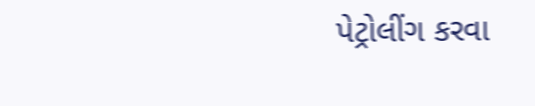પેટ્રોલીંગ કરવા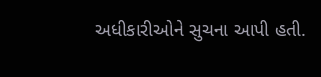અધીકારીઓને સુચના આપી હતી.